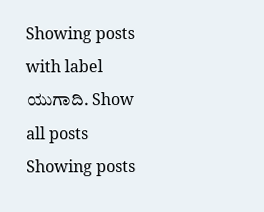Showing posts with label ಯುಗಾದಿ. Show all posts
Showing posts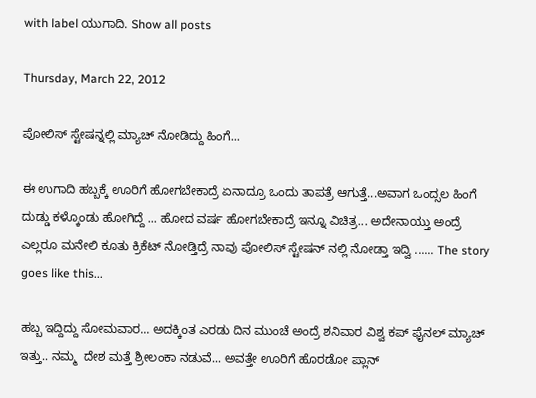with label ಯುಗಾದಿ. Show all posts

Thursday, March 22, 2012

ಪೋಲಿಸ್ ಸ್ಟೇಷನ್ನಲ್ಲಿ ಮ್ಯಾಚ್ ನೋಡಿದ್ದು ಹಿಂಗೆ...

ಈ ಉಗಾದಿ ಹಬ್ಬಕ್ಕೆ ಊರಿಗೆ ಹೋಗಬೇಕಾದ್ರೆ ಏನಾದ್ರೂ ಒಂದು ತಾಪತ್ರೆ ಆಗುತ್ತೆ...ಅವಾಗ ಒಂದ್ಸಲ ಹಿಂಗೆ ದುಡ್ಡು ಕಳ್ಕೊಂಡು ಹೋಗಿದ್ದೆ ... ಹೋದ ವರ್ಷ ಹೋಗಬೇಕಾದ್ರೆ ಇನ್ನೂ ವಿಚಿತ್ರ... ಅದೇನಾಯ್ತು ಅಂದ್ರೆ ಎಲ್ಲರೂ ಮನೇಲಿ ಕೂತು ಕ್ರಿಕೆಟ್ ನೋಡ್ತಿದ್ರೆ ನಾವು ಪೋಲಿಸ್ ಸ್ಟೇಷನ್ ನಲ್ಲಿ ನೋಡ್ತಾ ಇದ್ವಿ ...... The story goes like this...

ಹಬ್ಬ ಇದ್ದಿದ್ದು ಸೋಮವಾರ... ಅದಕ್ಕಿಂತ ಎರಡು ದಿನ ಮುಂಚೆ ಅಂದ್ರೆ ಶನಿವಾರ ವಿಶ್ವ ಕಪ್ ಫೈನಲ್ ಮ್ಯಾಚ್ ಇತ್ತು.. ನಮ್ಮ  ದೇಶ ಮತ್ತೆ ಶ್ರೀಲಂಕಾ ನಡುವೆ... ಅವತ್ತೇ ಊರಿಗೆ ಹೊರಡೋ ಪ್ಲಾನ್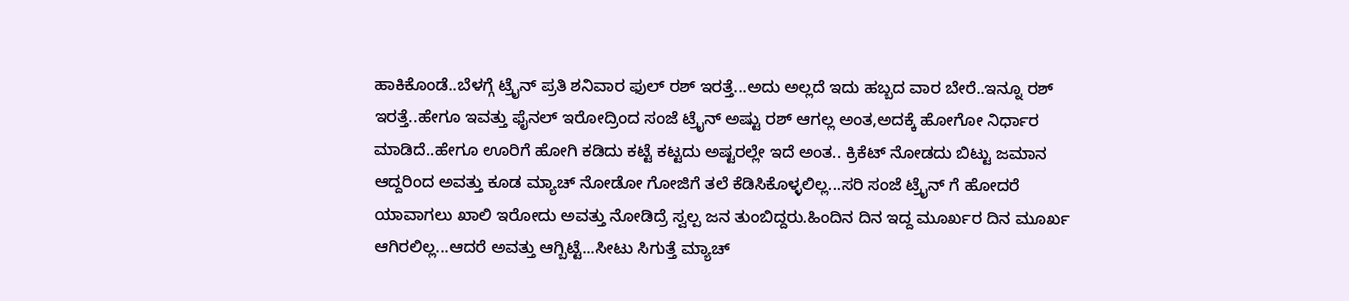ಹಾಕಿಕೊಂಡೆ..ಬೆಳಗ್ಗೆ ಟ್ರೈನ್ ಪ್ರತಿ ಶನಿವಾರ ಫುಲ್ ರಶ್ ಇರತ್ತೆ...ಅದು ಅಲ್ಲದೆ ಇದು ಹಬ್ಬದ ವಾರ ಬೇರೆ..ಇನ್ನೂ ರಶ್ ಇರತ್ತೆ..ಹೇಗೂ ಇವತ್ತು ಫೈನಲ್ ಇರೋದ್ರಿಂದ ಸಂಜೆ ಟ್ರೈನ್ ಅಷ್ಟು ರಶ್ ಆಗಲ್ಲ ಅಂತ,ಅದಕ್ಕೆ ಹೋಗೋ ನಿರ್ಧಾರ ಮಾಡಿದೆ..ಹೇಗೂ ಊರಿಗೆ ಹೋಗಿ ಕಡಿದು ಕಟ್ಟೆ ಕಟ್ಟದು ಅಷ್ಟರಲ್ಲೇ ಇದೆ ಅಂತ.. ಕ್ರಿಕೆಟ್ ನೋಡದು ಬಿಟ್ಟು ಜಮಾನ ಆದ್ದರಿಂದ ಅವತ್ತು ಕೂಡ ಮ್ಯಾಚ್ ನೋಡೋ ಗೋಜಿಗೆ ತಲೆ ಕೆಡಿಸಿಕೊಳ್ಳಲಿಲ್ಲ...ಸರಿ ಸಂಜೆ ಟ್ರೈನ್ ಗೆ ಹೋದರೆ ಯಾವಾಗಲು ಖಾಲಿ ಇರೋದು ಅವತ್ತು ನೋಡಿದ್ರೆ ಸ್ವಲ್ಪ ಜನ ತುಂಬಿದ್ದರು.ಹಿಂದಿನ ದಿನ ಇದ್ದ ಮೂರ್ಖರ ದಿನ ಮೂರ್ಖ ಆಗಿರಲಿಲ್ಲ...ಆದರೆ ಅವತ್ತು ಆಗ್ಬಿಟ್ಟೆ...ಸೀಟು ಸಿಗುತ್ತೆ ಮ್ಯಾಚ್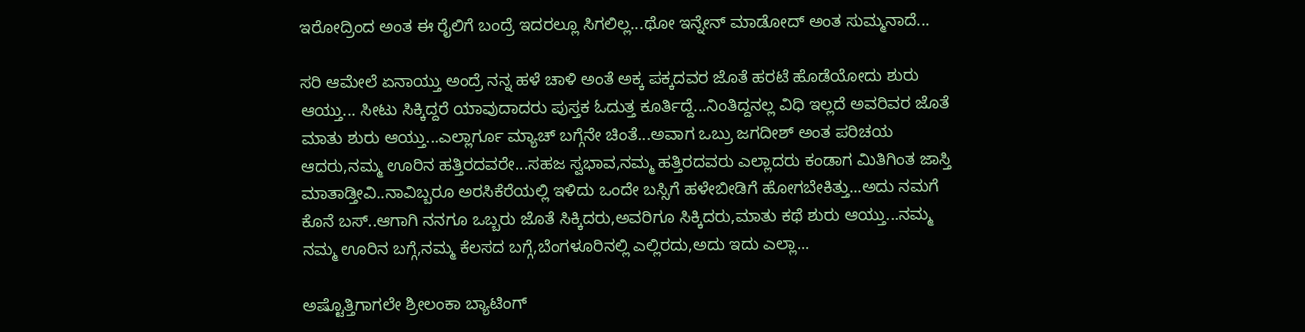ಇರೋದ್ರಿಂದ ಅಂತ ಈ ರೈಲಿಗೆ ಬಂದ್ರೆ ಇದರಲ್ಲೂ ಸಿಗಲಿಲ್ಲ...ಥೋ ಇನ್ನೇನ್ ಮಾಡೋದ್ ಅಂತ ಸುಮ್ಮನಾದೆ...

ಸರಿ ಆಮೇಲೆ ಏನಾಯ್ತು ಅಂದ್ರೆ ನನ್ನ ಹಳೆ ಚಾಳಿ ಅಂತೆ ಅಕ್ಕ ಪಕ್ಕದವರ ಜೊತೆ ಹರಟೆ ಹೊಡೆಯೋದು ಶುರು ಆಯ್ತು... ಸೀಟು ಸಿಕ್ಕಿದ್ದರೆ ಯಾವುದಾದರು ಪುಸ್ತಕ ಓದುತ್ತ ಕೂರ್ತಿದ್ದೆ...ನಿಂತಿದ್ದನಲ್ಲ ವಿಧಿ ಇಲ್ಲದೆ ಅವರಿವರ ಜೊತೆ ಮಾತು ಶುರು ಆಯ್ತು...ಎಲ್ಲಾರ್ಗೂ ಮ್ಯಾಚ್ ಬಗ್ಗೆನೇ ಚಿಂತೆ...ಅವಾಗ ಒಬ್ರು ಜಗದೀಶ್ ಅಂತ ಪರಿಚಯ ಆದರು,ನಮ್ಮ ಊರಿನ ಹತ್ತಿರದವರೇ...ಸಹಜ ಸ್ವಭಾವ,ನಮ್ಮ ಹತ್ತಿರದವರು ಎಲ್ಲಾದರು ಕಂಡಾಗ ಮಿತಿಗಿಂತ ಜಾಸ್ತಿ ಮಾತಾಡ್ತೀವಿ..ನಾವಿಬ್ಬರೂ ಅರಸಿಕೆರೆಯಲ್ಲಿ ಇಳಿದು ಒಂದೇ ಬಸ್ಸಿಗೆ ಹಳೇಬೀಡಿಗೆ ಹೋಗಬೇಕಿತ್ತು...ಅದು ನಮಗೆ ಕೊನೆ ಬಸ್..ಆಗಾಗಿ ನನಗೂ ಒಬ್ಬರು ಜೊತೆ ಸಿಕ್ಕಿದರು,ಅವರಿಗೂ ಸಿಕ್ಕಿದರು,ಮಾತು ಕಥೆ ಶುರು ಆಯ್ತು...ನಮ್ಮ ನಮ್ಮ ಊರಿನ ಬಗ್ಗೆ,ನಮ್ಮ ಕೆಲಸದ ಬಗ್ಗೆ,ಬೆಂಗಳೂರಿನಲ್ಲಿ ಎಲ್ಲಿರದು,ಅದು ಇದು ಎಲ್ಲಾ...

ಅಷ್ಟೊತ್ತಿಗಾಗಲೇ ಶ್ರೀಲಂಕಾ ಬ್ಯಾಟಿಂಗ್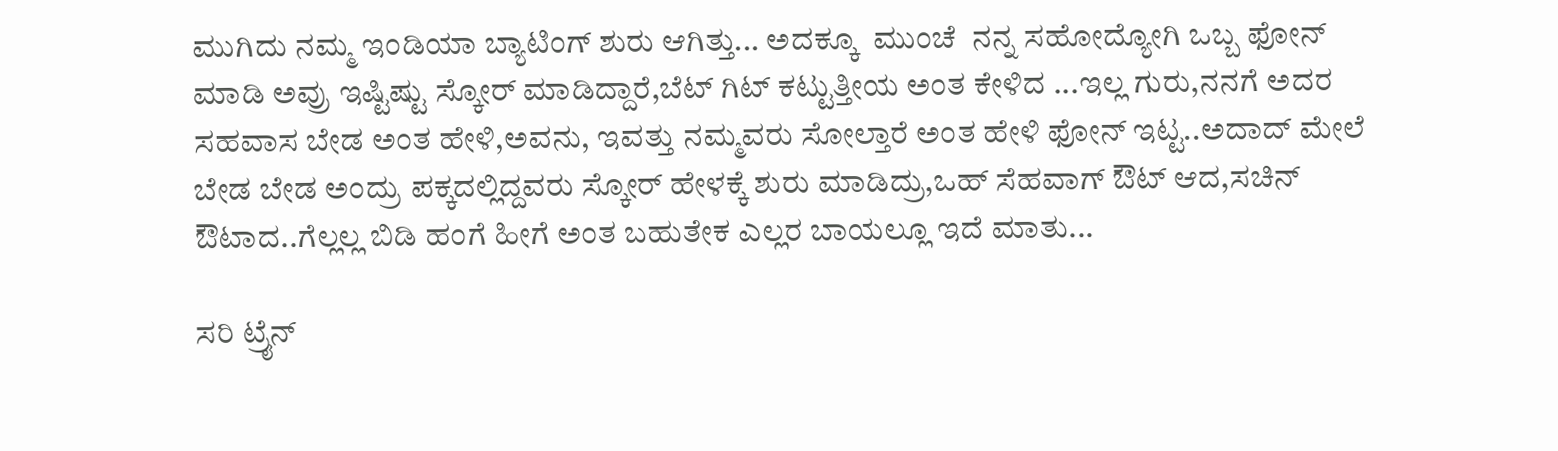ಮುಗಿದು ನಮ್ಮ ಇಂಡಿಯಾ ಬ್ಯಾಟಿಂಗ್ ಶುರು ಆಗಿತ್ತು... ಅದಕ್ಕೂ  ಮುಂಚೆ  ನನ್ನ ಸಹೋದ್ಯೋಗಿ ಒಬ್ಬ ಫೋನ್ ಮಾಡಿ ಅವ್ರು ಇಷ್ಟಿಷ್ಟು ಸ್ಕೋರ್ ಮಾಡಿದ್ದಾರೆ,ಬೆಟ್ ಗಿಟ್ ಕಟ್ಟುತ್ತೀಯ ಅಂತ ಕೇಳಿದ ...ಇಲ್ಲ ಗುರು,ನನಗೆ ಅದರ ಸಹವಾಸ ಬೇಡ ಅಂತ ಹೇಳಿ,ಅವನು, ಇವತ್ತು ನಮ್ಮವರು ಸೋಲ್ತಾರೆ ಅಂತ ಹೇಳಿ ಫೋನ್ ಇಟ್ಟ..ಅದಾದ್ ಮೇಲೆ ಬೇಡ ಬೇಡ ಅಂದ್ರು ಪಕ್ಕದಲ್ಲಿದ್ದವರು ಸ್ಕೋರ್ ಹೇಳಕ್ಕೆ ಶುರು ಮಾಡಿದ್ರು,ಒಹ್ ಸೆಹವಾಗ್ ಔಟ್ ಆದ,ಸಚಿನ್ ಔಟಾದ..ಗೆಲ್ಲಲ್ಲ ಬಿಡಿ ಹಂಗೆ ಹೀಗೆ ಅಂತ ಬಹುತೇಕ ಎಲ್ಲರ ಬಾಯಲ್ಲೂ ಇದೆ ಮಾತು...

ಸರಿ ಟ್ರೈನ್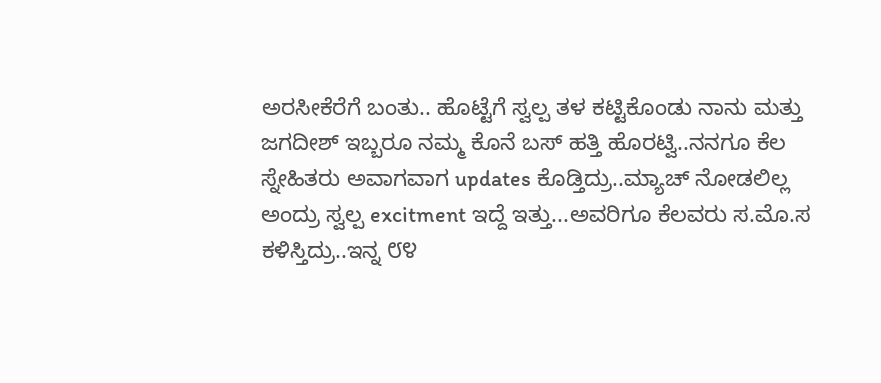ಅರಸೀಕೆರೆಗೆ ಬಂತು.. ಹೊಟ್ಟೆಗೆ ಸ್ವಲ್ಪ ತಳ ಕಟ್ಟಿಕೊಂಡು ನಾನು ಮತ್ತು ಜಗದೀಶ್ ಇಬ್ಬರೂ ನಮ್ಮ ಕೊನೆ ಬಸ್ ಹತ್ತಿ ಹೊರಟ್ವಿ..ನನಗೂ ಕೆಲ ಸ್ನೇಹಿತರು ಅವಾಗವಾಗ updates ಕೊಡ್ತಿದ್ರು..ಮ್ಯಾಚ್ ನೋಡಲಿಲ್ಲ ಅಂದ್ರು ಸ್ವಲ್ಪ excitment ಇದ್ದೆ ಇತ್ತು...ಅವರಿಗೂ ಕೆಲವರು ಸ.ಮೊ.ಸ ಕಳಿಸ್ತಿದ್ರು..ಇನ್ನ ೮೪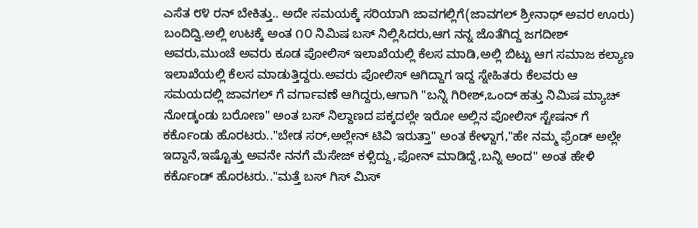ಎಸೆತ ೮೪ ರನ್ ಬೇಕಿತ್ತು.. ಅದೇ ಸಮಯಕ್ಕೆ ಸರಿಯಾಗಿ ಜಾವಗಲ್ಲಿಗೆ(ಜಾವಗಲ್ ಶ್ರೀನಾಥ್ ಅವರ ಊರು) ಬಂದಿದ್ವಿ.ಅಲ್ಲಿ ಉಟಕ್ಕೆ ಅಂತ ೧೦ ನಿಮಿಷ ಬಸ್ ನಿಲ್ಲಿಸಿದರು,ಆಗ ನನ್ನ ಜೊತೆಗಿದ್ದ ಜಗದೀಶ್ ಅವರು,ಮುಂಚೆ ಅವರು ಕೂಡ ಪೋಲಿಸ್ ಇಲಾಖೆಯಲ್ಲಿ ಕೆಲಸ ಮಾಡಿ,ಅಲ್ಲಿ ಬಿಟ್ಟು ಆಗ ಸಮಾಜ ಕಲ್ಯಾಣ ಇಲಾಖೆಯಲ್ಲಿ ಕೆಲಸ ಮಾಡುತ್ತಿದ್ದರು.ಅವರು ಪೋಲಿಸ್ ಆಗಿದ್ದಾಗ ಇದ್ದ ಸ್ನೇಹಿತರು ಕೆಲವರು ಆ ಸಮಯದಲ್ಲಿ ಜಾವಗಲ್ ಗೆ ವರ್ಗಾವಣೆ ಆಗಿದ್ದರು,ಆಗಾಗಿ "ಬನ್ನಿ ಗಿರೀಶ್,ಒಂದ್ ಹತ್ತು ನಿಮಿಷ ಮ್ಯಾಚ್ ನೋಡ್ಕಂಡು ಬರೋಣ" ಅಂತ ಬಸ್ ನಿಲ್ದಾಣದ ಪಕ್ಕದಲ್ಲೇ ಇರೋ ಅಲ್ಲಿನ ಪೋಲಿಸ್ ಸ್ಟೇಷನ್ ಗೆ ಕರ್ಕೊಂಡು ಹೊರಟರು.."ಬೇಡ ಸರ್,ಅಲ್ಲೇನ್ ಟಿವಿ ಇರುತ್ತಾ" ಅಂತ ಕೇಳ್ದಾಗ,"ಹೇ ನಮ್ಮ ಫ್ರೆಂಡ್ ಅಲ್ಲೇ ಇದ್ದಾನೆ,ಇಷ್ಟೊತ್ತು ಅವನೇ ನನಗೆ ಮೆಸೇಜ್ ಕಳ್ಸಿದ್ದು,ಫೋನ್ ಮಾಡಿದ್ದೆ,ಬನ್ನಿ ಅಂದ" ಅಂತ ಹೇಳಿ ಕರ್ಕೊಂಡ್ ಹೊರಟರು.."ಮತ್ತೆ ಬಸ್ ಗಿಸ್ ಮಿಸ್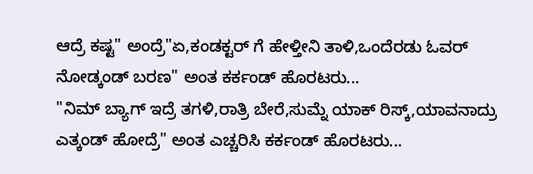ಆದ್ರೆ ಕಷ್ಟ" ಅಂದ್ರೆ"ಏ,ಕಂಡಕ್ಟರ್ ಗೆ ಹೇಳ್ತೀನಿ ತಾಳಿ,ಒಂದೆರಡು ಓವರ್ ನೋಡ್ಕಂಡ್ ಬರಣ" ಅಂತ ಕರ್ಕಂಡ್ ಹೊರಟರು...
"ನಿಮ್ ಬ್ಯಾಗ್ ಇದ್ರೆ ತಗಳಿ,ರಾತ್ರಿ ಬೇರೆ,ಸುಮ್ನೆ ಯಾಕ್ ರಿಸ್ಕ್,ಯಾವನಾದ್ರು ಎತ್ಕಂಡ್ ಹೋದ್ರೆ" ಅಂತ ಎಚ್ಚರಿಸಿ ಕರ್ಕಂಡ್ ಹೊರಟರು...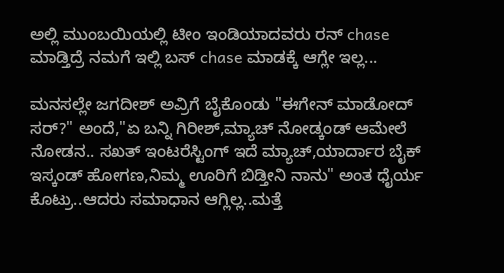ಅಲ್ಲಿ ಮುಂಬಯಿಯಲ್ಲಿ ಟೀಂ ಇಂಡಿಯಾದವರು ರನ್ chase ಮಾಡ್ತಿದ್ರೆ ನಮಗೆ ಇಲ್ಲಿ ಬಸ್ chase ಮಾಡಕ್ಕೆ ಆಗ್ಲೇ ಇಲ್ಲ...

ಮನಸಲ್ಲೇ ಜಗದೀಶ್ ಅವ್ರಿಗೆ ಬೈಕೊಂಡು "ಈಗೇನ್ ಮಾಡೋದ್ ಸರ್?" ಅಂದೆ,"ಏ ಬನ್ನಿ ಗಿರೀಶ್,ಮ್ಯಾಚ್ ನೋಡ್ಕಂಡ್ ಆಮೇಲೆ ನೋಡನ.. ಸಖತ್ ಇಂಟರೆಸ್ಟಿಂಗ್ ಇದೆ ಮ್ಯಾಚ್,ಯಾರ್ದಾರ ಬೈಕ್ ಇಸ್ಕಂಡ್ ಹೋಗಣ,ನಿಮ್ಮ ಊರಿಗೆ ಬಿಡ್ತೀನಿ ನಾನು" ಅಂತ ಧೈರ್ಯ ಕೊಟ್ರು..ಆದರು ಸಮಾಧಾನ ಆಗ್ಲಿಲ್ಲ..ಮತ್ತೆ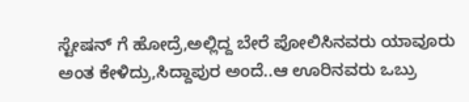ಸ್ಟೇಷನ್ ಗೆ ಹೋದ್ರೆ,ಅಲ್ಲಿದ್ದ ಬೇರೆ ಪೋಲಿಸಿನವರು ಯಾವೂರು ಅಂತ ಕೇಳಿದ್ರು,ಸಿದ್ದಾಪುರ ಅಂದೆ..ಆ ಊರಿನವರು ಒಬ್ರು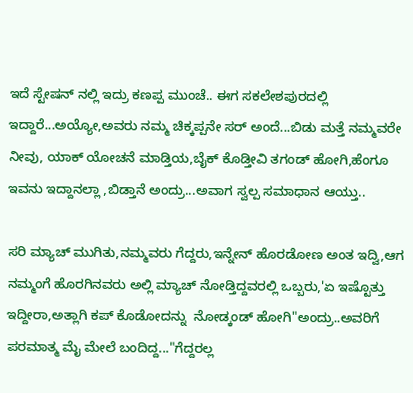ಇದೆ ಸ್ಟೇಷನ್ ನಲ್ಲಿ ಇದ್ರು ಕಣಪ್ಪ ಮುಂಚೆ.. ಈಗ ಸಕಲೇಶಪುರದಲ್ಲಿ ಇದ್ದಾರೆ...ಅಯ್ಯೋ,ಅವರು ನಮ್ಮ ಚಿಕ್ಕಪ್ಪನೇ ಸರ್ ಅಂದೆ...ಬಿಡು ಮತ್ತೆ ನಮ್ಮವರೇ ನೀವು, ಯಾಕ್ ಯೋಚನೆ ಮಾಡ್ತಿಯ,ಬೈಕ್ ಕೊಡ್ತೀವಿ ತಗಂಡ್ ಹೋಗಿ,ಹೆಂಗೂ ಇವನು ಇದ್ದಾನಲ್ಲಾ ,ಬಿಡ್ತಾನೆ ಅಂದ್ರು...ಅವಾಗ ಸ್ವಲ್ಪ ಸಮಾಧಾನ ಆಯ್ತು..

ಸರಿ ಮ್ಯಾಚ್ ಮುಗಿತು,ನಮ್ಮವರು ಗೆದ್ದರು,ಇನ್ನೇನ್ ಹೊರಡೋಣ ಅಂತ ಇದ್ವಿ,ಆಗ ನಮ್ಮಂಗೆ ಹೊರಗಿನವರು ಅಲ್ಲಿ ಮ್ಯಾಚ್ ನೋಡ್ತಿದ್ದವರಲ್ಲಿ ಒಬ್ಬರು,'ಏ ಇಷ್ಟೊತ್ತು ಇದ್ದೀರಾ,ಅತ್ಲಾಗಿ ಕಪ್ ಕೊಡೋದನ್ನು  ನೋಡ್ಕಂಡ್ ಹೋಗಿ"ಅಂದ್ರು..ಅವರಿಗೆ ಪರಮಾತ್ಮ ಮೈ ಮೇಲೆ ಬಂದಿದ್ದ..."ಗೆದ್ದರಲ್ಲ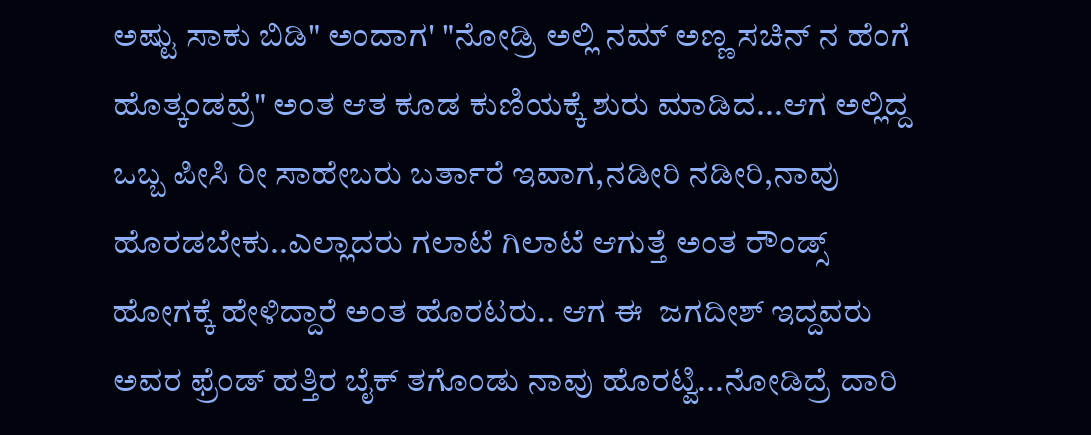ಅಷ್ಟು ಸಾಕು ಬಿಡಿ" ಅಂದಾಗ' "ನೋಡ್ರಿ ಅಲ್ಲಿ ನಮ್ ಅಣ್ಣ ಸಚಿನ್ ನ ಹೆಂಗೆ ಹೊತ್ಕಂಡವ್ರೆ" ಅಂತ ಆತ ಕೂಡ ಕುಣಿಯಕ್ಕೆ ಶುರು ಮಾಡಿದ...ಆಗ ಅಲ್ಲಿದ್ದ ಒಬ್ಬ ಪೀಸಿ ರೀ ಸಾಹೇಬರು ಬರ್ತಾರೆ ಇವಾಗ,ನಡೀರಿ ನಡೀರಿ,ನಾವು ಹೊರಡಬೇಕು..ಎಲ್ಲಾದರು ಗಲಾಟೆ ಗಿಲಾಟೆ ಆಗುತ್ತೆ ಅಂತ ರೌಂಡ್ಸ್ ಹೋಗಕ್ಕೆ ಹೇಳಿದ್ದಾರೆ ಅಂತ ಹೊರಟರು.. ಆಗ ಈ  ಜಗದೀಶ್ ಇದ್ದವರು ಅವರ ಫ್ರೆಂಡ್ ಹತ್ತಿರ ಬೈಕ್ ತಗೊಂಡು ನಾವು ಹೊರಟ್ವಿ...ನೋಡಿದ್ರೆ ದಾರಿ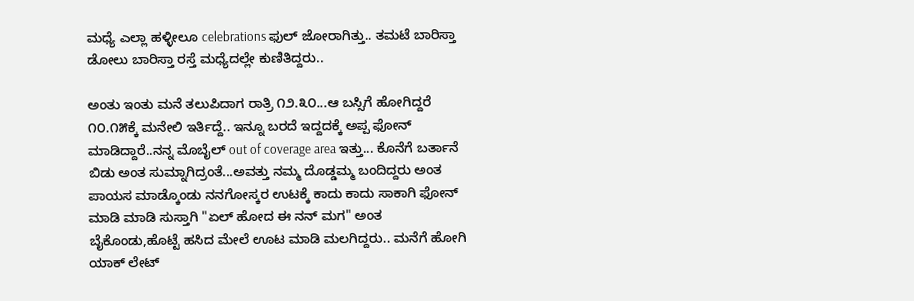ಮಧ್ಯೆ ಎಲ್ಲಾ ಹಳ್ಳೀಲೂ celebrations ಫುಲ್ ಜೋರಾಗಿತ್ತು.. ತಮಟೆ ಬಾರಿಸ್ತಾ ಡೋಲು ಬಾರಿಸ್ತಾ ರಸ್ತೆ ಮಧ್ಯೆದಲ್ಲೇ ಕುಣಿತಿದ್ದರು..

ಅಂತು ಇಂತು ಮನೆ ತಲುಪಿದಾಗ ರಾತ್ರಿ ೧೨.೩೦...ಆ ಬಸ್ಸಿಗೆ ಹೋಗಿದ್ದರೆ ೧೦.೧೫ಕ್ಕೆ ಮನೇಲಿ ಇರ್ತಿದ್ದೆ.. ಇನ್ನೂ ಬರದೆ ಇದ್ದದಕ್ಕೆ ಅಪ್ಪ ಫೋನ್ ಮಾಡಿದ್ದಾರೆ..ನನ್ನ ಮೊಬೈಲ್ out of coverage area ಇತ್ತು... ಕೊನೆಗೆ ಬರ್ತಾನೆ ಬಿಡು ಅಂತ ಸುಮ್ನಾಗಿದ್ರಂತೆ...ಅವತ್ತು ನಮ್ಮ ದೊಡ್ಡಮ್ಮ ಬಂದಿದ್ದರು ಅಂತ ಪಾಯಸ ಮಾಡ್ಕೊಂಡು ನನಗೋಸ್ಕರ ಉಟಕ್ಕೆ ಕಾದು ಕಾದು ಸಾಕಾಗಿ ಫೋನ್ ಮಾಡಿ ಮಾಡಿ ಸುಸ್ತಾಗಿ "ಏಲ್ ಹೋದ ಈ ನನ್ ಮಗ" ಅಂತ ಬೈಕೊಂಡು,ಹೊಟ್ಟೆ ಹಸಿದ ಮೇಲೆ ಊಟ ಮಾಡಿ ಮಲಗಿದ್ದರು.. ಮನೆಗೆ ಹೋಗಿ ಯಾಕ್ ಲೇಟ್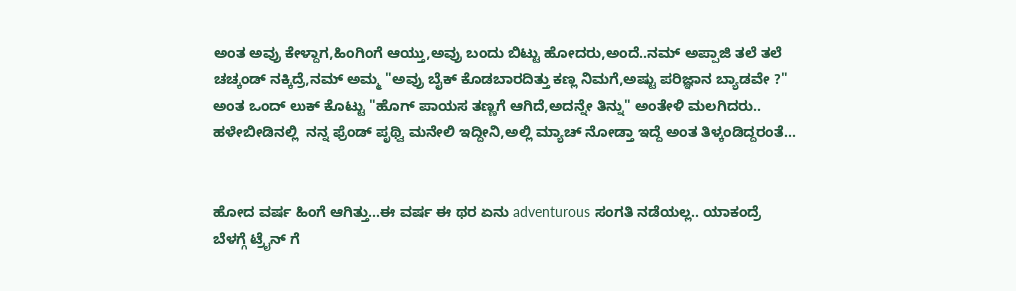ಅಂತ ಅವ್ರು ಕೇಳ್ದಾಗ,ಹಿಂಗಿಂಗೆ ಆಯ್ತು,ಅವ್ರು ಬಂದು ಬಿಟ್ಟು ಹೋದರು,ಅಂದೆ..ನಮ್ ಅಪ್ಪಾಜಿ ತಲೆ ತಲೆ ಚಚ್ಕಂಡ್ ನಕ್ಕಿದ್ರೆ,ನಮ್ ಅಮ್ಮ "ಅವ್ರು ಬೈಕ್ ಕೊಡಬಾರದಿತ್ತು ಕಣ್ಲ ನಿಮಗೆ,ಅಷ್ಟು ಪರಿಜ್ಞಾನ ಬ್ಯಾಡವೇ ?" ಅಂತ ಒಂದ್ ಲುಕ್ ಕೊಟ್ಟು "ಹೊಗ್ ಪಾಯಸ ತಣ್ಣಗೆ ಆಗಿದೆ,ಅದನ್ನೇ ತಿನ್ನು" ಅಂತೇಳಿ ಮಲಗಿದರು.. ಹಳೇಬೀಡಿನಲ್ಲಿ  ನನ್ನ ಫ್ರೆಂಡ್ ಪೃಥ್ವಿ ಮನೇಲಿ ಇದ್ದೀನಿ,ಅಲ್ಲಿ ಮ್ಯಾಚ್ ನೋಡ್ತಾ ಇದ್ದೆ ಅಂತ ತಿಳ್ಕಂಡಿದ್ದರಂತೆ...


ಹೋದ ವರ್ಷ ಹಿಂಗೆ ಆಗಿತ್ತು...ಈ ವರ್ಷ ಈ ಥರ ಏನು adventurous ಸಂಗತಿ ನಡೆಯಲ್ಲ.. ಯಾಕಂದ್ರೆ ಬೆಳಗ್ಗೆ ಟ್ರೈನ್ ಗೆ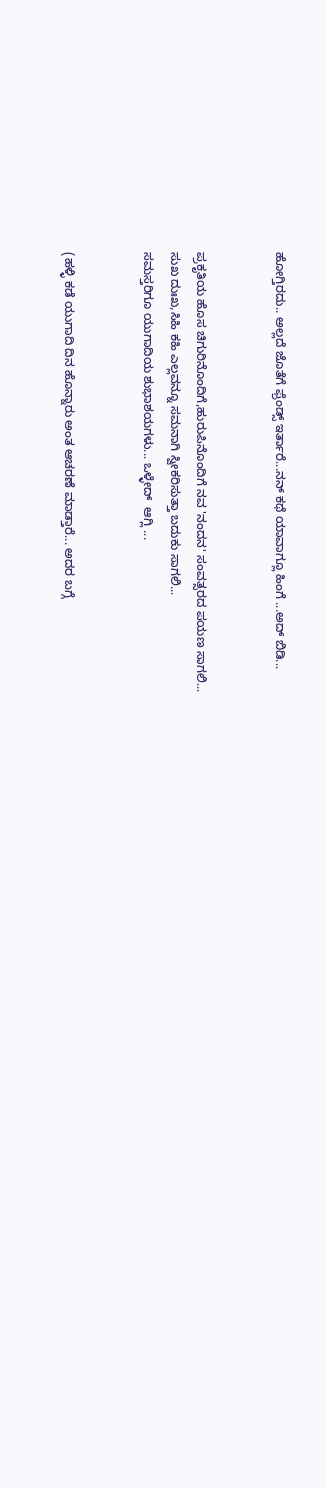ಹೋಗ್ತಿರದು.. ಅಲ್ಲದೆ ಜೊತೆಗೆ ಫ್ರೆಂಡ್ಸ್ ಇರ್ತಾರೆ...ನನ್ ಕಥೆ ಯಾವಾಗ್ಲೂ ಹಿಂಗೆ ...ಅದ್ ಬಿಡಿ...


ಪ್ರಕೃತಿಯ ಹೊಸ ಚಿಗುರಿನೊಂದಿಗೆ,ಹುರುಪಿನೊಂದಿಗೆ ನವ 'ನಂದನ' ಸಂವತ್ಸರದ ಪಯಣ ಸಾಗಲಿ...
ಸುಖ ದುಃಖ,ಸಿಹಿ ಕಹಿ ಎಲ್ಲವನ್ನೂ ಸಮನಾಗಿ ಸ್ವೀಕರಿಸುತ್ತಾ ಬದುಕು ಸಾಗಲಿ...
ಸಮಸ್ತರಿಗೂ ಯುಗಾದಿಯ ಶುಭಾಶಯಗಳು... ಒಳ್ಳೇದ್  ಆಗ್ಲಿ ...


(ಹಳ್ಳಿ ಕಡೆ ಯುಗಾದಿ ದಿನ ಹೊನ್ನಾರು ಅಂತ ಆಚರಣೆ ಮಾಡ್ತಾರೆ... ಅದರ ಬಗ್ಗೆ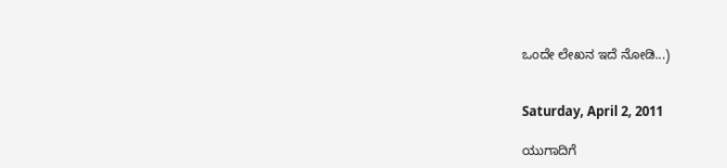ಒಂದೇ ಲೇಖನ ಇದೆ ನೋಡಿ...)


Saturday, April 2, 2011

ಯುಗಾದಿಗೆ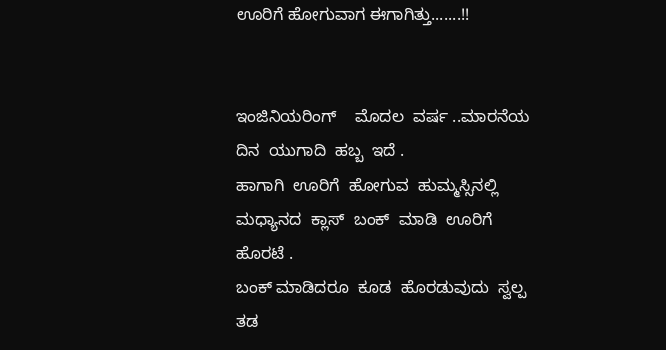ಊರಿಗೆ ಹೋಗುವಾಗ ಈಗಾಗಿತ್ತು.......!!


ಇಂಜಿನಿಯರಿಂಗ್    ಮೊದಲ  ವರ್ಷ ..ಮಾರನೆಯ  ದಿನ  ಯುಗಾದಿ  ಹಬ್ಬ  ಇದೆ .
ಹಾಗಾಗಿ  ಊರಿಗೆ  ಹೋಗುವ  ಹುಮ್ಮಸ್ಸಿನಲ್ಲಿ  ಮಧ್ಯಾನದ  ಕ್ಲಾಸ್  ಬಂಕ್  ಮಾಡಿ  ಊರಿಗೆ  ಹೊರಟೆ .
ಬಂಕ್ ಮಾಡಿದರೂ  ಕೂಡ  ಹೊರಡುವುದು  ಸ್ವಲ್ಪ  ತಡ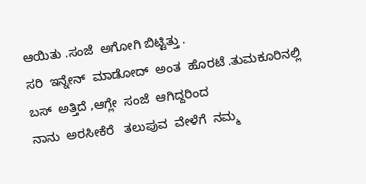ಆಯಿತು .ಸಂಜೆ  ಅಗೋಗಿ ಬಿಟ್ಟಿತ್ತು .
ಸರಿ  ಇನ್ನೇನ್  ಮಾಡೋದ್  ಅಂತ  ಹೊರಟೆ .ತುಮಕೂರಿನಲ್ಲಿ  ಬಸ್  ಅತ್ತಿದೆ ,ಆಗ್ಲೇ  ಸಂಜೆ  ಆಗಿದ್ದರಿಂದ
ನಾನು  ಅರಸೀಕೆರೆ   ತಲುಪುವ  ವೇಳೆಗೆ  ನಮ್ಮ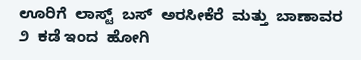ಊರಿಗೆ  ಲಾಸ್ಟ್  ಬಸ್  ಅರಸೀಕೆರೆ  ಮತ್ತು  ಬಾಣಾವರ  ೨  ಕಡೆ ಇಂದ  ಹೋಗಿ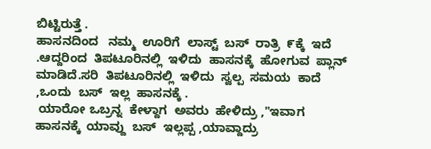ಬಿಟ್ಟಿರುತ್ತೆ .
ಹಾಸನದಿಂದ   ನಮ್ಮ  ಊರಿಗೆ  ಲಾಸ್ಟ್  ಬಸ್  ರಾತ್ರಿ  ೯ಕ್ಕೆ  ಇದೆ .ಆದ್ದರಿಂದ  ತಿಪಟೂರಿನಲ್ಲಿ  ಇಳಿದು  ಹಾಸನಕ್ಕೆ  ಹೋಗುವ  ಪ್ಲಾನ್  ಮಾಡಿದೆ.ಸರಿ  ತಿಪಟೂರಿನಲ್ಲಿ  ಇಳಿದು  ಸ್ವಲ್ಪ  ಸಮಯ  ಕಾದೆ  ,ಒಂದು  ಬಸ್  ಇಲ್ಲ  ಹಾಸನಕ್ಕೆ .
 ಯಾರೋ ಒಬ್ರನ್ನ  ಕೇಳ್ದಾಗ  ಅವರು  ಹೇಳಿದ್ರು ,"ಇವಾಗ  ಹಾಸನಕ್ಕೆ  ಯಾವ್ದು  ಬಸ್  ಇಲ್ಲಪ್ಪ ,ಯಾವ್ದಾದ್ರು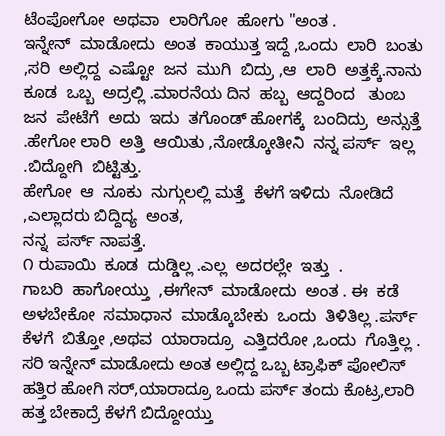ಟೆಂಪೋಗೋ  ಅಥವಾ  ಲಾರಿಗೋ  ಹೋಗು "ಅಂತ .
ಇನ್ನೇನ್  ಮಾಡೋದು  ಅಂತ  ಕಾಯುತ್ತ ಇದ್ದೆ ,ಒಂದು  ಲಾರಿ  ಬಂತು ,ಸರಿ  ಅಲ್ಲಿದ್ದ  ಎಷ್ಟೋ  ಜನ  ಮುಗಿ  ಬಿದ್ರು ,ಆ  ಲಾರಿ  ಅತ್ತಕ್ಕೆ.ನಾನು  ಕೂಡ  ಒಬ್ಬ  ಅದ್ರಲ್ಲಿ .ಮಾರನೆಯ ದಿನ  ಹಬ್ಬ  ಆದ್ದರಿಂದ   ತುಂಬ ಜನ  ಪೇಟೆಗೆ  ಅದು  ಇದು  ತಗೊಂಡ್ ಹೋಗಕ್ಕೆ  ಬಂದಿದ್ರು  ಅನ್ಸುತ್ತೆ .ಹೇಗೋ ಲಾರಿ  ಅತ್ತಿ  ಆಯಿತು ,ನೋಡ್ಕೋತೀನಿ  ನನ್ನ ಪರ್ಸ್  ಇಲ್ಲ .ಬಿದ್ದೋಗಿ  ಬಿಟ್ಟಿತ್ತು.
ಹೇಗೋ  ಆ  ನೂಕು  ನುಗ್ಗುಲಲ್ಲಿ ಮತ್ತೆ  ಕೆಳಗೆ ಇಳಿದು  ನೋಡಿದೆ ,ಎಲ್ಲಾದರು ಬಿದ್ದಿದ್ಯ  ಅಂತ,
ನನ್ನ  ಪರ್ಸ್ ನಾಪತ್ತೆ.
೧ ರುಪಾಯಿ  ಕೂಡ  ದುಡ್ಡಿಲ್ಲ .ಎಲ್ಲ  ಅದರಲ್ಲೇ  ಇತ್ತು  .
ಗಾಬರಿ  ಹಾಗೋಯ್ತು  ,ಈಗೇನ್  ಮಾಡೋದು  ಅಂತ . ಈ  ಕಡೆ   ಅಳಬೇಕೋ  ಸಮಾಧಾನ  ಮಾಡ್ಕೊಬೇಕು  ಒಂದು  ತಿಳಿತಿಲ್ಲ .ಪರ್ಸ್ ಕೆಳಗೆ  ಬಿತ್ತೋ ,ಅಥವ  ಯಾರಾದ್ರೂ  ಎತ್ತಿದರೋ ,ಒಂದು  ಗೊತ್ತಿಲ್ಲ .
ಸರಿ ಇನ್ನೇನ್ ಮಾಡೋದು ಅಂತ ಅಲ್ಲಿದ್ದ ಒಬ್ಬ ಟ್ರಾಫಿಕ್ ಪೋಲಿಸ್ ಹತ್ತಿರ ಹೋಗಿ ಸರ್,ಯಾರಾದ್ರೂ ಒಂದು ಪರ್ಸ್ ತಂದು ಕೊಟ್ರ,ಲಾರಿ ಹತ್ತ ಬೇಕಾದ್ರೆ ಕೆಳಗೆ ಬಿದ್ದೋಯ್ತು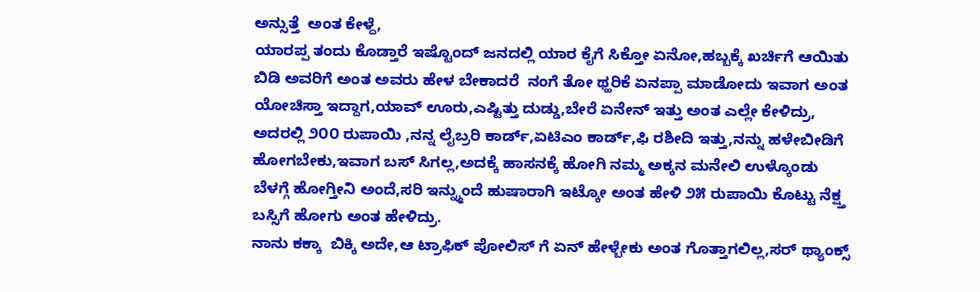ಅನ್ಸುತ್ತೆ  ಅಂತ ಕೇಳ್ದೆ,
ಯಾರಪ್ಪ ತಂದು ಕೊಡ್ತಾರೆ ಇಷ್ಟೊಂದ್ ಜನದಲ್ಲಿ ಯಾರ ಕೈಗೆ ಸಿಕ್ತೋ ಏನೋ,ಹಬ್ಬಕ್ಕೆ ಖರ್ಚಿಗೆ ಆಯಿತು ಬಿಡಿ ಅವರಿಗೆ ಅಂತ ಅವರು ಹೇಳ ಬೇಕಾದರೆ  ನಂಗೆ ತೋ ಥ್ಹರಿಕೆ ಏನಪ್ಪಾ ಮಾಡೋದು ಇವಾಗ ಅಂತ ಯೋಚಿಸ್ತಾ ಇದ್ದಾಗ,ಯಾವ್ ಊರು,ಎಷ್ಟಿತ್ತು ದುಡ್ಡು,ಬೇರೆ ಏನೇನ್ ಇತ್ತು ಅಂತ ಎಲ್ಲೇ ಕೇಳಿದ್ರು,
ಅದರಲ್ಲಿ ೨೦೦ ರುಪಾಯಿ ,ನನ್ನ ಲೈಬ್ರರಿ ಕಾರ್ಡ್,ಏಟಿಎಂ ಕಾರ್ಡ್,ಫಿ ರಶೀದಿ ಇತ್ತು,ನನ್ನು ಹಳೇಬೀಡಿಗೆ ಹೋಗಬೇಕು,ಇವಾಗ ಬಸ್ ಸಿಗಲ್ಲ,ಅದಕ್ಕೆ ಹಾಸನಕ್ಕೆ ಹೋಗಿ ನಮ್ಮ ಅಕ್ಕನ ಮನೇಲಿ ಉಳ್ಕೊಂಡು
ಬೆಳಗ್ಗೆ ಹೋಗ್ತೀನಿ ಅಂದೆ,ಸರಿ ಇನ್ನ್ಮುಂದೆ ಹುಷಾರಾಗಿ ಇಟ್ಕೋ ಅಂತ ಹೇಳಿ ೨೫ ರುಪಾಯಿ ಕೊಟ್ಟು ನೆಕ್ಷ್ತ ಬಸ್ಸಿಗೆ ಹೋಗು ಅಂತ ಹೇಳಿದ್ರು.
ನಾನು ಕಕ್ಕಾ  ಬಿಕ್ಕಿ ಅದೇ,ಆ ಟ್ರಾಫಿಕ್ ಪೋಲಿಸ್ ಗೆ ಏನ್ ಹೇಳ್ಬೇಕು ಅಂತ ಗೊತ್ತಾಗಲಿಲ್ಲ,ಸರ್ ಥ್ಯಾಂಕ್ಸ್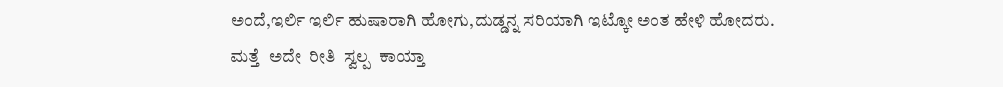ಅಂದೆ,ಇರ್ಲಿ ಇರ್ಲಿ ಹುಷಾರಾಗಿ ಹೋಗು,ದುಡ್ಡನ್ನ ಸರಿಯಾಗಿ ಇಟ್ಕೋ ಅಂತ ಹೇಳಿ ಹೋದರು.
ಮತ್ತೆ  ಅದೇ  ರೀತಿ  ಸ್ವಲ್ಪ  ಕಾಯ್ತಾ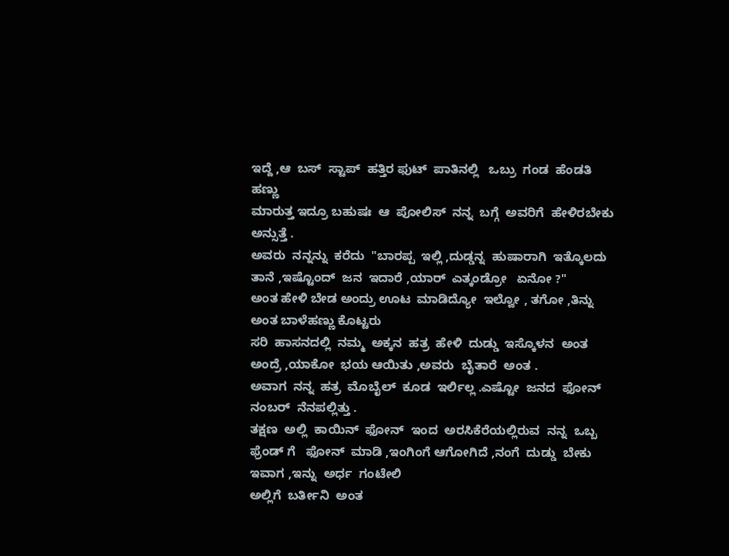ಇದ್ದೆ ,ಆ  ಬಸ್  ಸ್ಟಾಪ್  ಹತ್ತಿರ ಫುಟ್  ಪಾತಿನಲ್ಲಿ   ಒಬ್ರು  ಗಂಡ  ಹೆಂಡತಿ  ಹಣ್ಣು
ಮಾರುತ್ತ ಇದ್ರೂ ಬಹುಷಃ  ಆ  ಪೋಲಿಸ್  ನನ್ನ  ಬಗ್ಗೆ  ಅವರಿಗೆ  ಹೇಳಿರಬೇಕು  ಅನ್ಸುತ್ತೆ .
ಅವರು  ನನ್ನನ್ನು  ಕರೆದು  "ಬಾರಪ್ಪ  ಇಲ್ಲಿ ,ದುಡ್ಡನ್ನ  ಹುಷಾರಾಗಿ  ಇತ್ಕೊಲದು  ತಾನೆ ,ಇಷ್ಟೊಂದ್  ಜನ  ಇದಾರೆ ,ಯಾರ್  ಎತ್ಕಂಡ್ರೋ   ಏನೋ ?"
ಅಂತ ಹೇಳಿ ಬೇಡ ಅಂದ್ರು ಊಟ  ಮಾಡಿದ್ಯೋ  ಇಲ್ವೋ , ತಗೋ ,ತಿನ್ನು ಅಂತ ಬಾಳೆಹಣ್ಣು ಕೊಟ್ಟರು
ಸರಿ  ಹಾಸನದಲ್ಲಿ  ನಮ್ಮ  ಅಕ್ಕನ  ಹತ್ರ  ಹೇಳಿ  ದುಡ್ಡು  ಇಸ್ಕೊಳನ  ಅಂತ  ಅಂದ್ರೆ ,ಯಾಕೋ  ಭಯ ಆಯಿತು ,ಅವರು  ಬೈತಾರೆ  ಅಂತ .
ಅವಾಗ  ನನ್ನ  ಹತ್ರ  ಮೊಬೈಲ್  ಕೂಡ  ಇರ್ಲಿಲ್ಲ .ಎಷ್ಟೋ  ಜನದ  ಫೋನ್  ನಂಬರ್  ನೆನಪಲ್ಲಿತ್ತು .
ತಕ್ಷಣ  ಅಲ್ಲಿ  ಕಾಯಿನ್  ಫೋನ್  ಇಂದ  ಅರಸಿಕೆರೆಯಲ್ಲಿರುವ  ನನ್ನ  ಒಬ್ಬ  ಫ್ರೆಂಡ್ ಗೆ   ಫೋನ್  ಮಾಡಿ ,ಇಂಗಿಂಗೆ ಆಗೋಗಿದೆ ,ನಂಗೆ  ದುಡ್ಡು  ಬೇಕು  ಇವಾಗ ,ಇನ್ನು  ಅರ್ಧ  ಗಂಟೇಲಿ
ಅಲ್ಲಿಗೆ  ಬರ್ತೀನಿ  ಅಂತ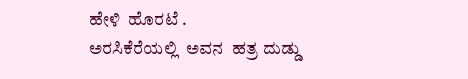ಹೇಳಿ  ಹೊರಟೆ .
ಅರಸಿಕೆರೆಯಲ್ಲಿ  ಅವನ  ಹತ್ರ ದುಡ್ಡು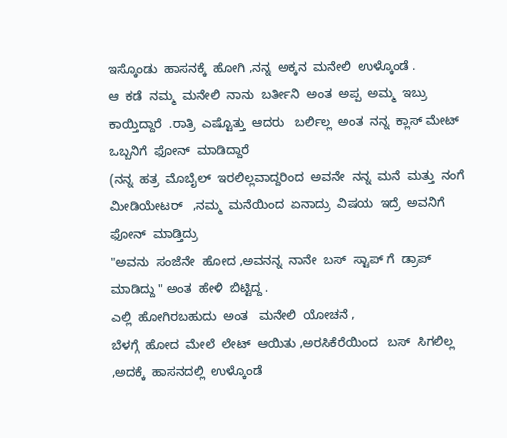ಇಸ್ಕೊಂಡು  ಹಾಸನಕ್ಕೆ  ಹೋಗಿ ,ನನ್ನ  ಅಕ್ಕನ  ಮನೇಲಿ  ಉಳ್ಕೊಂಡೆ .
ಆ  ಕಡೆ  ನಮ್ಮ  ಮನೇಲಿ  ನಾನು  ಬರ್ತೀನಿ  ಅಂತ  ಅಪ್ಪ  ಅಮ್ಮ  ಇಬ್ರು  ಕಾಯ್ತಿದ್ದಾರೆ  .ರಾತ್ರಿ  ಎಷ್ಟೊತ್ತು  ಆದರು   ಬರ್ಲಿಲ್ಲ  ಅಂತ  ನನ್ನ  ಕ್ಲಾಸ್ ಮೇಟ್  ಒಬ್ಬನಿಗೆ  ಫೋನ್  ಮಾಡಿದ್ದಾರೆ
(ನನ್ನ  ಹತ್ರ  ಮೊಬೈಲ್  ಇರಲಿಲ್ಲವಾದ್ದರಿಂದ  ಅವನೇ  ನನ್ನ  ಮನೆ  ಮತ್ತು  ನಂಗೆ  ಮೀಡಿಯೇಟರ್   ,ನಮ್ಮ  ಮನೆಯಿಂದ  ಏನಾದ್ರು  ವಿಷಯ  ಇದ್ರೆ  ಅವನಿಗೆ  ಫೋನ್  ಮಾಡ್ತಿದ್ರು
"ಅವನು  ಸಂಜೆನೇ  ಹೋದ ,ಅವನನ್ನ  ನಾನೇ  ಬಸ್  ಸ್ಟಾಪ್ ಗೆ  ಡ್ರಾಪ್  ಮಾಡಿದ್ದು " ಅಂತ  ಹೇಳಿ  ಬಿಟ್ಟಿದ್ದ .
ಎಲ್ಲಿ  ಹೋಗಿರಬಹುದು  ಅಂತ   ಮನೇಲಿ  ಯೋಚನೆ ,
ಬೆಳಗ್ಗೆ  ಹೋದ  ಮೇಲೆ  ಲೇಟ್  ಆಯಿತು ,ಅರಸಿಕೆರೆಯಿಂದ   ಬಸ್  ಸಿಗಲಿಲ್ಲ ,ಅದಕ್ಕೆ  ಹಾಸನದಲ್ಲಿ  ಉಳ್ಕೊಂಡೆ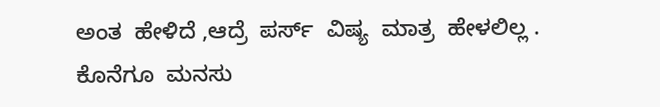ಅಂತ  ಹೇಳಿದೆ ,ಆದ್ರೆ  ಪರ್ಸ್  ವಿಷ್ಯ  ಮಾತ್ರ  ಹೇಳಲಿಲ್ಲ .
ಕೊನೆಗೂ  ಮನಸು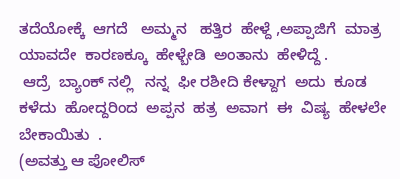ತದೆಯೋಕ್ಕೆ  ಆಗದೆ   ಅಮ್ಮನ   ಹತ್ತಿರ  ಹೇಳ್ದೆ ,ಅಪ್ಪಾಜಿಗೆ  ಮಾತ್ರ  ಯಾವದೇ  ಕಾರಣಕ್ಕೂ  ಹೇಳ್ಬೇಡಿ  ಅಂತಾನು  ಹೇಳಿದ್ದೆ .
 ಆದ್ರೆ  ಬ್ಯಾಂಕ್ ನಲ್ಲಿ   ನನ್ನ  ಫೀ ರಶೀದಿ ಕೇಳ್ದಾಗ  ಅದು  ಕೂಡ  ಕಳೆದು  ಹೋದ್ದರಿಂದ  ಅಪ್ಪನ  ಹತ್ರ  ಅವಾಗ  ಈ  ವಿಷ್ಯ  ಹೇಳಲೇ  ಬೇಕಾಯಿತು  .
(ಅವತ್ತು ಆ ಪೋಲಿಸ್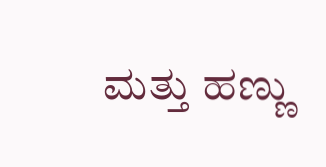ಮತ್ತು ಹಣ್ಣು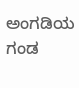ಅಂಗಡಿಯ ಗಂಡ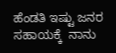ಹೆಂಡತಿ ಇಷ್ಟು ಜನರ ಸಹಾಯಕ್ಕೆ  ನಾನು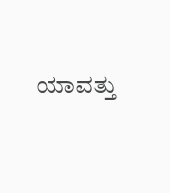ಯಾವತ್ತು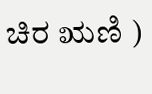ಚಿರ ಋಣಿ )